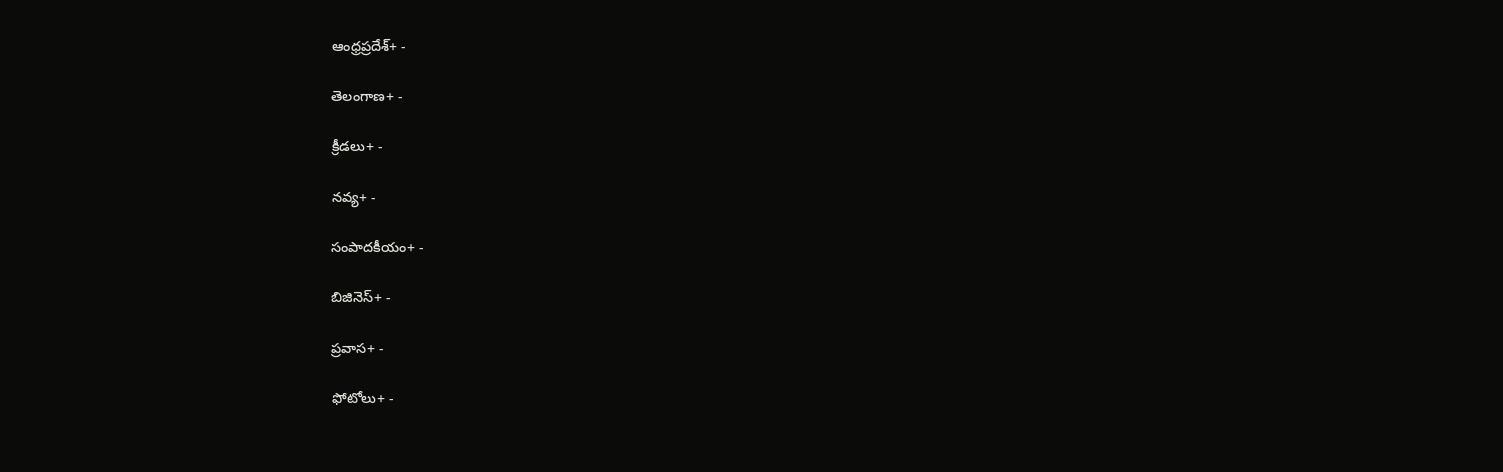ఆంధ్రప్రదేశ్+ -

తెలంగాణ+ -

క్రీడలు+ -

నవ్య+ -

సంపాదకీయం+ -

బిజినెస్+ -

ప్రవాస+ -

ఫోటోలు+ -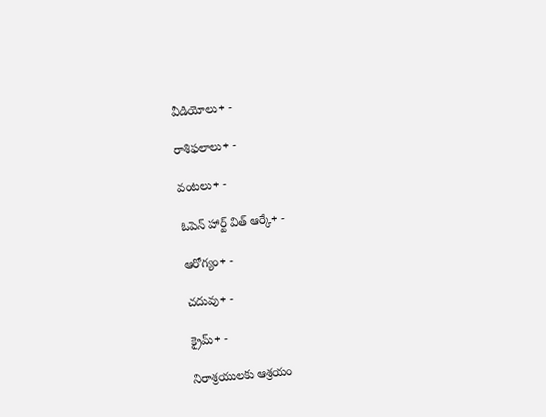వీడియోలు+ -

రాశిఫలాలు+ -

వంటలు+ -

ఓపెన్ హార్ట్ విత్ ఆర్కే+ -

ఆరోగ్యం+ -

చదువు+ -

క్రైమ్+ -

నిరాశ్రయులకు ఆశ్రయం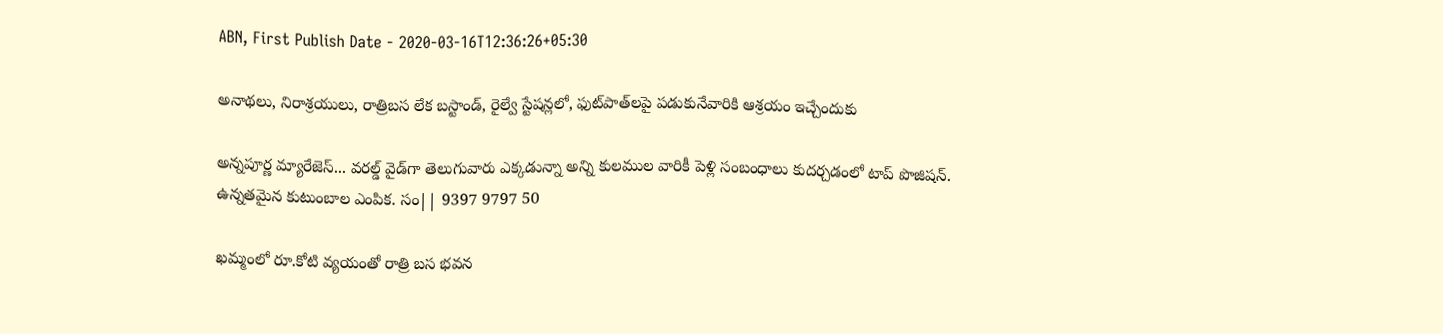ABN, First Publish Date - 2020-03-16T12:36:26+05:30

అనాథలు, నిరాశ్రయులు, రాత్రిబస లేక బస్టాండ్‌, రైల్వే స్టేషన్లలో, ఫుట్‌పాత్‌లపై పడుకునేవారికి ఆశ్రయం ఇచ్చేందుకు

అన్నపూర్ణ మ్యారేజెస్... వరల్డ్ వైడ్‌గా తెలుగువారు ఎక్కడున్నా అన్ని కులముల వారికీ పెళ్లి సంబంధాలు కుదర్చడంలో టాప్ పొజిషన్. ఉన్నతమైన కుటుంబాల ఎంపిక. సం|| 9397 9797 50

ఖమ్మంలో రూ.కోటి వ్యయంతో రాత్రి బస భవన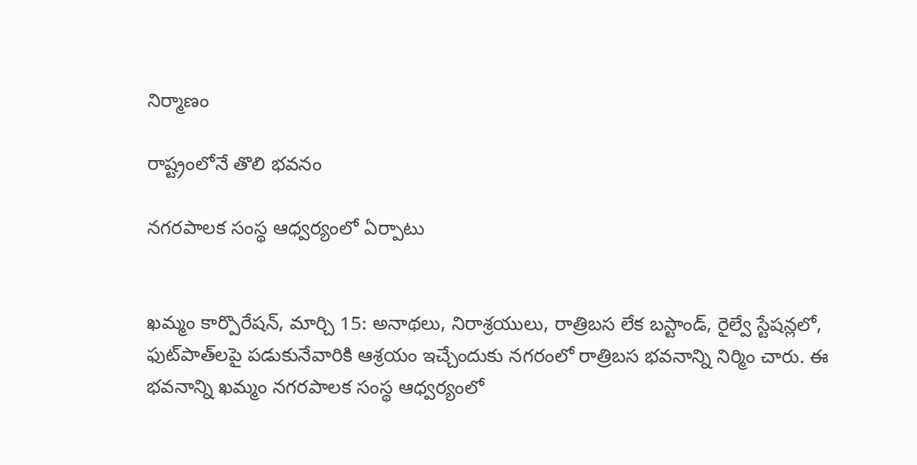నిర్మాణం

రాష్ట్రంలోనే తొలి భవనం

నగరపాలక సంస్థ ఆధ్వర్యంలో ఏర్పాటు


ఖమ్మం కార్పొరేషన్‌, మార్చి 15: అనాథలు, నిరాశ్రయులు, రాత్రిబస లేక బస్టాండ్‌, రైల్వే స్టేషన్లలో, ఫుట్‌పాత్‌లపై పడుకునేవారికి ఆశ్రయం ఇచ్చేందుకు నగరంలో రాత్రిబస భవనాన్ని నిర్మిం చారు. ఈ భవనాన్ని ఖమ్మం నగరపాలక సంస్థ ఆధ్వర్యంలో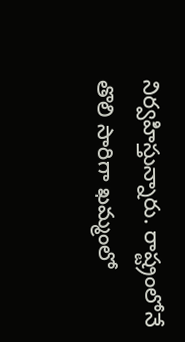నిర్వహిస్తున్నారు. రాష్ట్రంలోనే తొలి సారిగా ఖమ్మంలో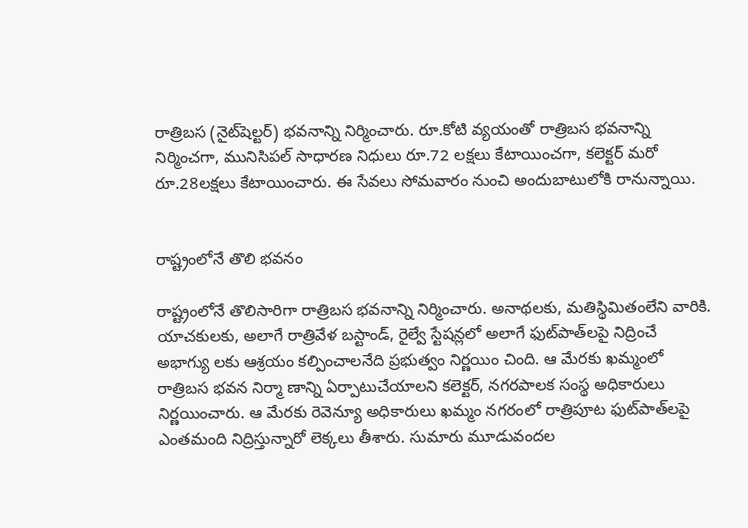రాత్రిబస (నైట్‌షెల్టర్‌) భవనాన్ని నిర్మించారు. రూ.కోటి వ్యయంతో రాత్రిబస భవనాన్ని నిర్మించగా, మునిసిపల్‌ సాధారణ నిధులు రూ.72 లక్షలు కేటాయించగా, కలెక్టర్‌ మరో రూ.28లక్షలు కేటాయించారు. ఈ సేవలు సోమవారం నుంచి అందుబాటులోకి రానున్నాయి.


రాష్ట్రంలోనే తొలి భవనం

రాష్ట్రంలోనే తొలిసారిగా రాత్రిబస భవనాన్ని నిర్మించారు. అనాథలకు, మతిస్థిమితంలేని వారికి. యాచకులకు, అలాగే రాత్రివేళ బస్టాండ్‌, రైల్వే స్టేషన్లలో అలాగే ఫుట్‌పాత్‌లపై నిద్రించే అభాగ్యు లకు ఆశ్రయం కల్పించాలనేది ప్రభుత్వం నిర్ణయిం చింది. ఆ మేరకు ఖమ్మంలో రాత్రిబస భవన నిర్మా ణాన్ని ఏర్పాటుచేయాలని కలెక్టర్‌, నగరపాలక సంస్థ అధికారులు నిర్ణయించారు. ఆ మేరకు రెవెన్యూ అధికారులు ఖమ్మం నగరంలో రాత్రిపూట ఫుట్‌పాత్‌లపై ఎంతమంది నిద్రిస్తున్నారో లెక్కలు తీశారు. సుమారు మూడువందల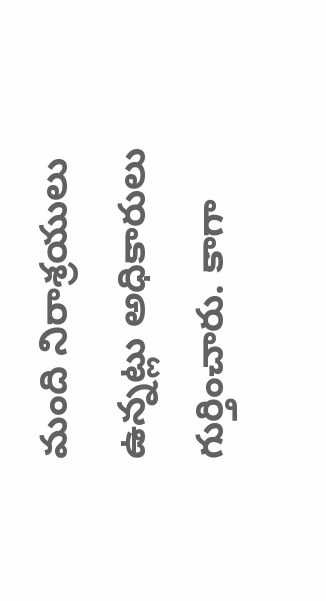మంది నిరాశ్రయులు ఉన్నట్లు అధికారులు గుర్తించారు. కాగా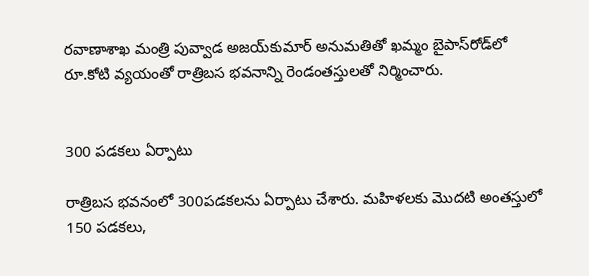రవాణాశాఖ మంత్రి పువ్వాడ అజయ్‌కుమార్‌ అనుమతితో ఖమ్మం బైపాస్‌రోడ్‌లో రూ.కోటి వ్యయంతో రాత్రిబస భవనాన్ని రెండంతస్తులతో నిర్మించారు.


300 పడకలు ఏర్పాటు

రాత్రిబస భవనంలో 300పడకలను ఏర్పాటు చేశారు. మహిళలకు మొదటి అంతస్తులో 150 పడకలు,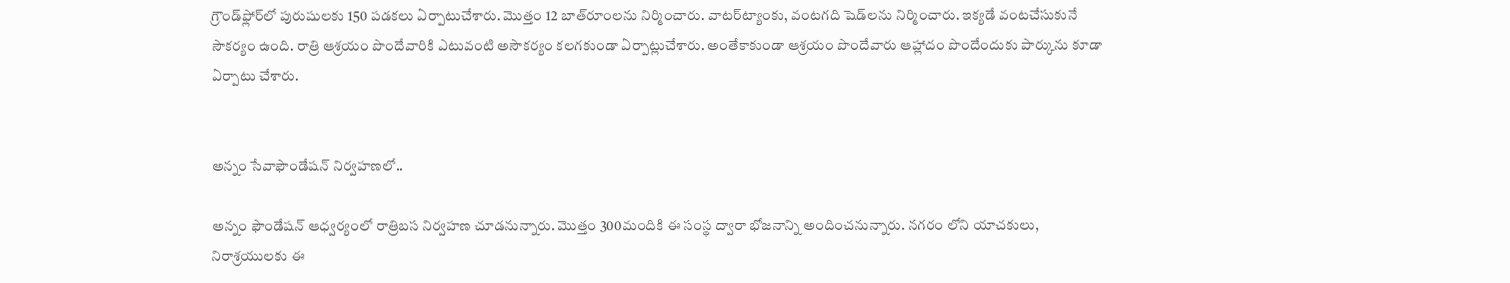గ్రౌండ్‌ఫ్లోర్‌లో పురుషులకు 150 పడకలు ఏర్పాటుచేశారు. మొత్తం 12 బాత్‌రూంలను నిర్మించారు. వాటర్‌ట్యాంకు, వంటగది షెడ్‌లను నిర్మించారు. ఇక్యడే వంటచేసుకునే సౌకర్యం ఉంది. రాత్రి ఆశ్రయం పొందేవారికి ఎటువంటి అసౌకర్యం కలగకుండా ఏర్పాట్లుచేశారు. అంతేకాకుండా ఆశ్రయం పొందేవారు ఆహ్లాదం పొందేందుకు పార్కును కూడా ఏర్పాటు చేశారు.


అన్నం సేవాఫౌండేషన్‌ నిర్వహణలో..

అన్నం ఫౌండేషన్‌ ఆధ్వర్యంలో రాత్రిబస నిర్వహణ చూడనున్నారు. మొత్తం 300మందికి ఈ సంస్థ ద్వారా భోజనాన్ని అందించనున్నారు. నగరం లోని యాచకులు, నిరాశ్రయులకు ఈ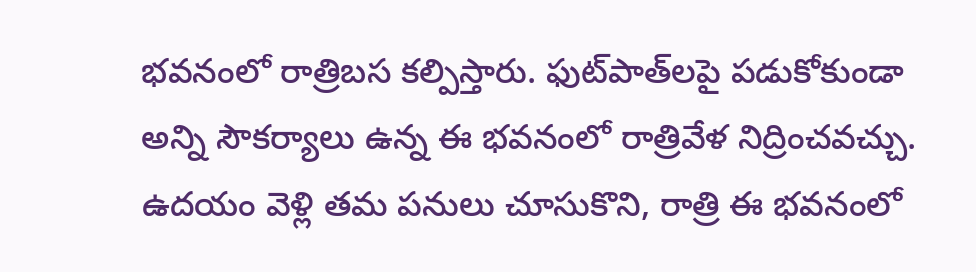భవనంలో రాత్రిబస కల్పిస్తారు. ఫుట్‌పాత్‌లపై పడుకోకుండా అన్ని సౌకర్యాలు ఉన్న ఈ భవనంలో రాత్రివేళ నిద్రించవచ్చు. ఉదయం వెళ్లి తమ పనులు చూసుకొని, రాత్రి ఈ భవనంలో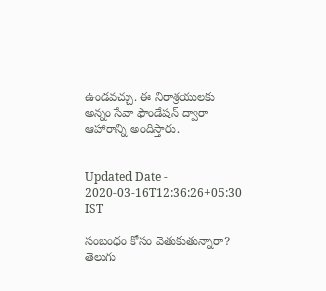ఉండవచ్చు. ఈ నిరాశ్రయులకు అన్నం సేవా ఫౌండేషన్‌ ద్వారా ఆహారాన్ని అందిస్తారు.


Updated Date - 2020-03-16T12:36:26+05:30 IST

సంబంధం కోసం వెతుకుతున్నారా? తెలుగు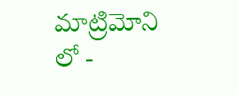మాట్రిమోని లో -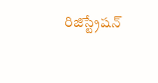రిజిస్ట్రేషన్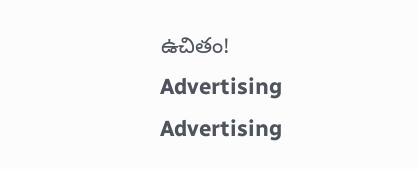ఉచితం!
Advertising
Advertising